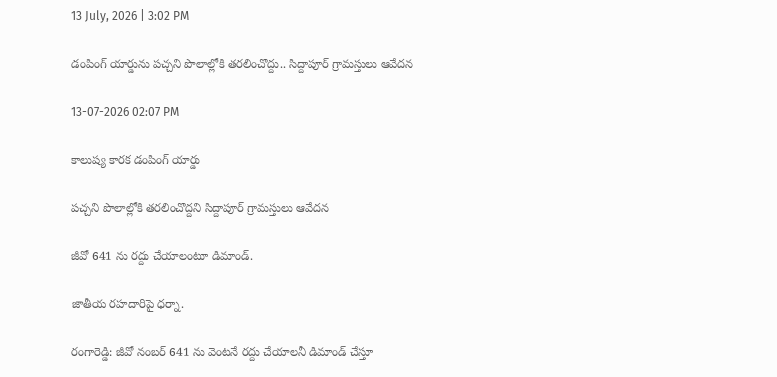13 July, 2026 | 3:02 PM

డంపింగ్ యార్డును పచ్చని పొలాల్లోకి తరలించొద్దు.. సిద్దాపూర్ గ్రామస్తులు ఆవేదన

13-07-2026 02:07 PM

కాలుష్య కారక డంపింగ్ యార్డు

పచ్చని పొలాల్లోకి తరలించొద్దని సిద్దాపూర్ గ్రామస్తులు ఆవేదన

జీవో 641 ను రద్దు చేయాలంటూ డిమాండ్.

జాతీయ రహదారిపై ధర్నా.

రంగారెడ్డి: జీవో నంబర్ 641 ను వెంటనే రద్దు చేయాలనీ డిమాండ్ చేస్తూ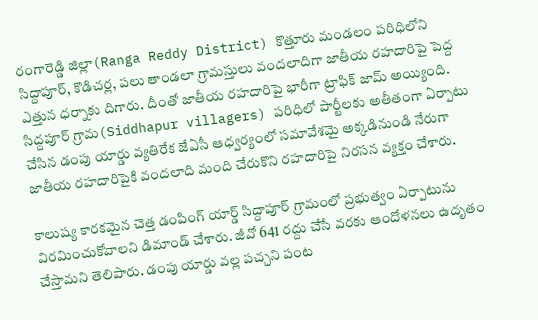రంగారెడ్డి జిల్లా(Ranga Reddy District) కొత్తూరు మండలం పరిధిలోని సిద్దాపూర్, కొడిచర్ల, పలు తాండలా గ్రామస్తులు వందలాదిగా జాతీయ రహదారిపై పెద్ద ఎత్తున ధర్నాకు దిగారు. దీంతో జాతీయ రహదారిపై భారీగా ట్రాఫిక్ జామ్ అయ్యింది. సిద్దపూర్ గ్రామ(Siddhapur villagers) పరిధిలో పార్టీలకు అతీతంగా ఏర్పాటు చేసిన డంపు యార్డు వ్యతిరేక జేఏసీ ఆధ్వర్యంలో సమావేశమై అక్కడినుండి నేరుగా జాతీయ రహదారిపైకి వందలాది మంది చేరుకొని రహదారిపై నిరసన వ్యక్తం చేశారు.

కాలుష్య కారకమైన చెత్త డంపింగ్ యార్డ్ సిద్దాపూర్ గ్రామంలో ప్రభుత్వం ఏర్పాటును విరమించుకోవాలని డిమాండ్ చేశారు. జీవో 641 రద్దు చేసే వరకు ఆందోళనలు ఉదృతం చేస్తామని తెలిపారు. డంపు యార్డు వల్ల పచ్చని పంట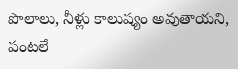పొలాలు, నీళ్లు కాలుష్యం అవుతాయని, పంటలే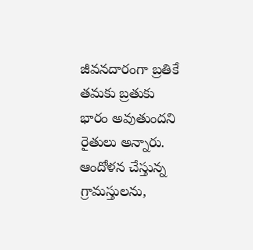జీవనదారంగా బ్రతికే తమకు బ్రతుకు భారం అవుతుందని రైతులు అన్నారు. ఆందోళన చేస్తున్న గ్రామస్తులను,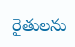రైతులను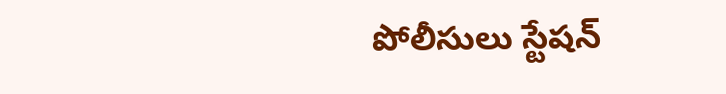పోలీసులు స్టేషన్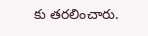కు తరలించారు.